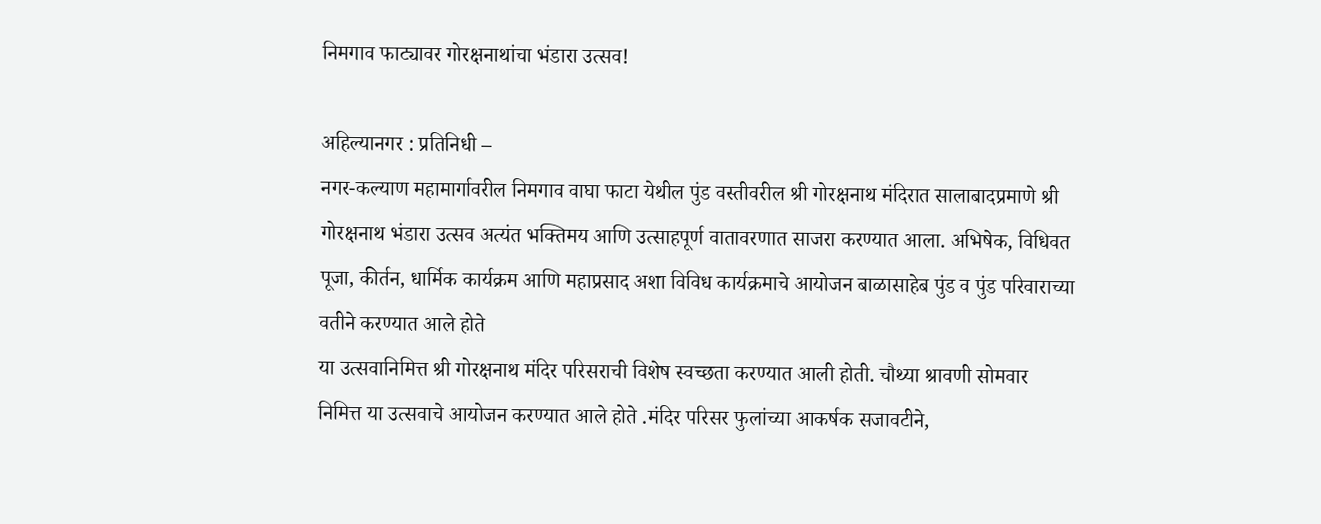निमगाव फाट्यावर गोरक्षनाथांचा भंडारा उत्सव!

अहिल्यानगर : प्रतिनिधी –
नगर-कल्याण महामार्गावरील निमगाव वाघा फाटा येथील पुंड वस्तीवरील श्री गोरक्षनाथ मंदिरात सालाबादप्रमाणे श्री गोरक्षनाथ भंडारा उत्सव अत्यंत भक्तिमय आणि उत्साहपूर्ण वातावरणात साजरा करण्यात आला. अभिषेक, विधिवत पूजा, कीर्तन, धार्मिक कार्यक्रम आणि महाप्रसाद अशा विविध कार्यक्रमाचे आयोजन बाळासाहेब पुंड व पुंड परिवाराच्या वतीने करण्यात आले होते
या उत्सवानिमित्त श्री गोरक्षनाथ मंदिर परिसराची विशेष स्वच्छता करण्यात आली होती. चौथ्या श्रावणी सोमवार निमित्त या उत्सवाचे आयोजन करण्यात आले होते .मंदिर परिसर फुलांच्या आकर्षक सजावटीने,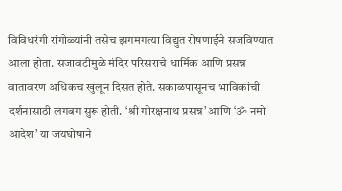विविधरंगी रांगोळ्यांनी तसेच झगमगत्या विद्युत रोषणाईने सजविण्यात आला होता. सजावटीमुळे मंदिर परिसराचे धार्मिक आणि प्रसन्न वातावरण अधिकच खुलून दिसत होते. सकाळपासूनच भाविकांची दर्शनासाठी लगबग सुरू होती. ‘श्री गोरक्षनाथ प्रसन्न’ आणि ‘ॐ नमो आदेश’ या जयघोषाने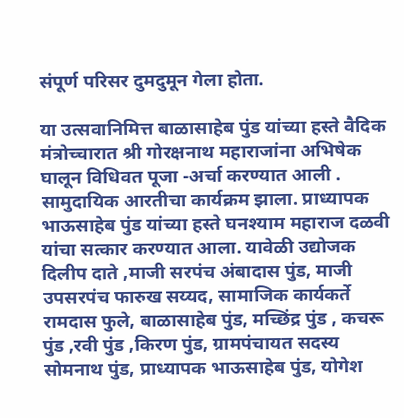संपूर्ण परिसर दुमदुमून गेला होता.

या उत्सवानिमित्त बाळासाहेब पुंड यांच्या हस्ते वैदिक मंत्रोच्चारात श्री गोरक्षनाथ महाराजांना अभिषेक घालून विधिवत पूजा -अर्चा करण्यात आली . सामुदायिक आरतीचा कार्यक्रम झाला. प्राध्यापक भाऊसाहेब पुंड यांच्या हस्ते घनश्याम महाराज दळवी यांचा सत्कार करण्यात आला. यावेळी उद्योजक दिलीप दाते ,माजी सरपंच अंबादास पुंड, माजी उपसरपंच फारुख सय्यद, सामाजिक कार्यकर्ते रामदास फुले, बाळासाहेब पुंड, मच्छिंद्र पुंड , कचरू पुंड ,रवी पुंड ,किरण पुंड, ग्रामपंचायत सदस्य सोमनाथ पुंड, प्राध्यापक भाऊसाहेब पुंड, योगेश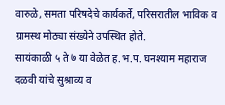वारुळे, समता परिषदेचे कार्यकर्ते, परिसरातील भाविक व ग्रामस्थ मोठ्या संख्येने उपस्थित होते.
सायंकाळी ५ ते ७ या वेळेत ह.भ.प. घनश्याम महाराज दळवी यांचे सुश्राव्य व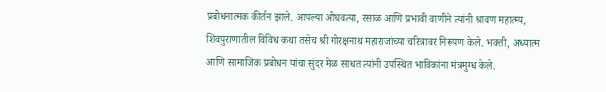प्रबोधनात्मक कीर्तन झाले. आपल्या ओघवत्या, रसाळ आणि प्रभावी वाणीने त्यांनी श्रावण महात्म्य, शिवपुराणातील विविध कथा तसेच श्री गोरक्षनाथ महाराजांच्या चरित्रावर निरूपण केले. भक्ती, अध्यात्म आणि सामाजिक प्रबोधन यांचा सुंदर मेळ साधत त्यांनी उपस्थित भाविकांना मंत्रमुग्ध केले.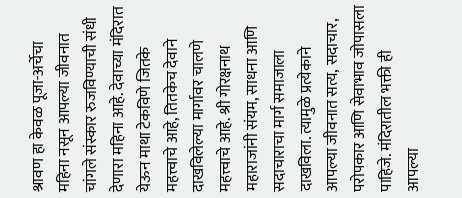श्रावण हा केवळ पूजा-अर्चेचा महिना नसून आपल्या जीवनात चांगले संस्कार रुजविण्याची संधी देणारा महिना आहे. देवाच्या मंदिरात येऊन माथा टेकविणे जितके महत्त्वाचे आहे, तितकेच देवाने दाखविलेल्या मार्गावर चालणे महत्त्वाचे आहे. श्री गोरक्षनाथ महाराजांनी संयम, साधना आणि सदाचाराचा मार्ग समाजाला दाखविला. त्यामुळे प्रत्येकाने आपल्या जीवनात सत्य, सदाचार, परोपकार आणि सेवाभाव जोपासला पाहिजे. मंदिरातील भक्ती ही आपल्या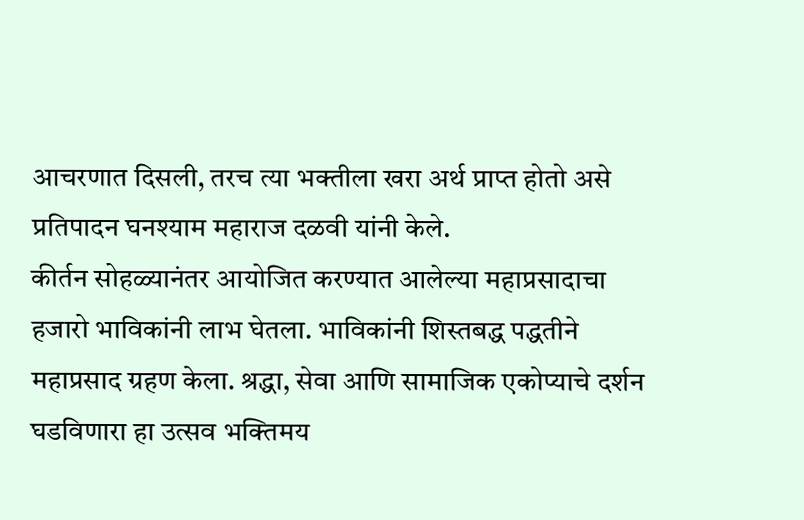आचरणात दिसली, तरच त्या भक्तीला खरा अर्थ प्राप्त होतो असे प्रतिपादन घनश्याम महाराज दळवी यांनी केले.
कीर्तन सोहळ्यानंतर आयोजित करण्यात आलेल्या महाप्रसादाचा हजारो भाविकांनी लाभ घेतला. भाविकांनी शिस्तबद्ध पद्धतीने महाप्रसाद ग्रहण केला. श्रद्धा, सेवा आणि सामाजिक एकोप्याचे दर्शन घडविणारा हा उत्सव भक्तिमय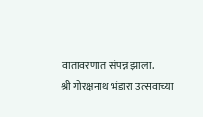वातावरणात संपन्न झाला.
श्री गोरक्षनाथ भंडारा उत्सवाच्या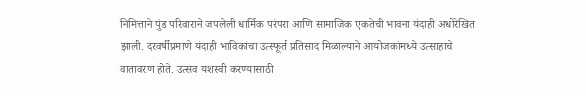निमित्ताने पुंड परिवाराने जपलेली धार्मिक परंपरा आणि सामाजिक एकतेची भावना यंदाही अधोरेखित झाली. दरवर्षीप्रमाणे यंदाही भाविकांचा उत्स्फूर्त प्रतिसाद मिळाल्याने आयोजकांमध्ये उत्साहाचे वातावरण होते. उत्सव यशस्वी करण्यासाठी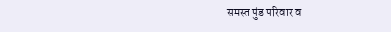समस्त पुंड परिवार व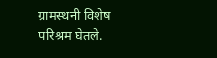ग्रामस्थनी विशेष परिश्रम घेतले.